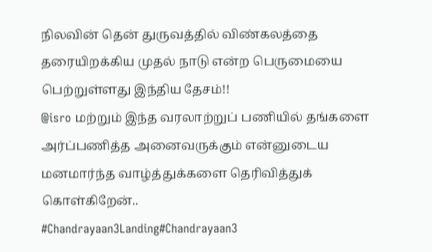நிலவின் தென் துருவத்தில் விண்கலத்தை தரையிறக்கிய முதல் நாடு என்ற பெருமையை பெற்றுள்ளது இந்திய தேசம்!!
@isro மற்றும் இந்த வரலாற்றுப் பணியில் தங்களை அர்ப்பணித்த அனைவருக்கும் என்னுடைய மனமார்ந்த வாழ்த்துக்களை தெரிவித்துக் கொள்கிறேன்..
#Chandrayaan3Landing#Chandrayaan3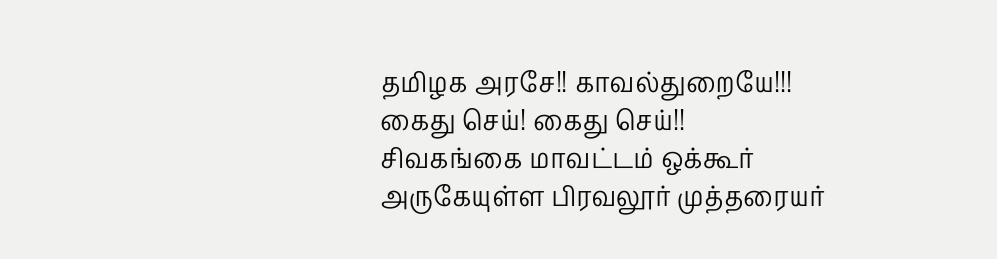தமிழக அரசே!! காவல்துறையே!!!
கைது செய்! கைது செய்!!
சிவகங்கை மாவட்டம் ஒக்கூர் அருகேயுள்ள பிரவலூர் முத்தரையர்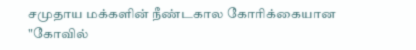சமுதாய மக்களின் நீண்டகால கோரிக்கையான "கோவில்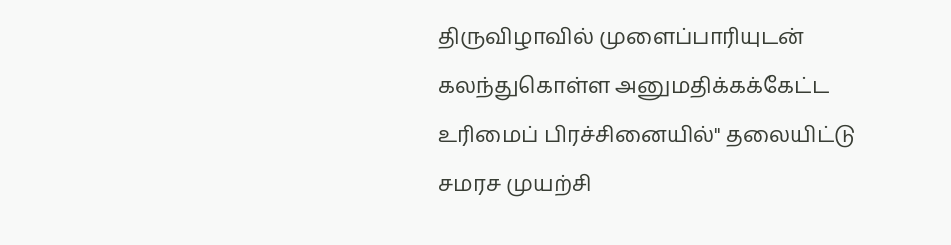திருவிழாவில் முளைப்பாரியுடன் கலந்துகொள்ள அனுமதிக்கக்கேட்ட உரிமைப் பிரச்சினையில்" தலையிட்டு சமரச முயற்சி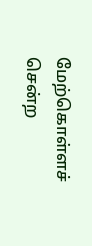மேற்கொள்ளச் சென்ற